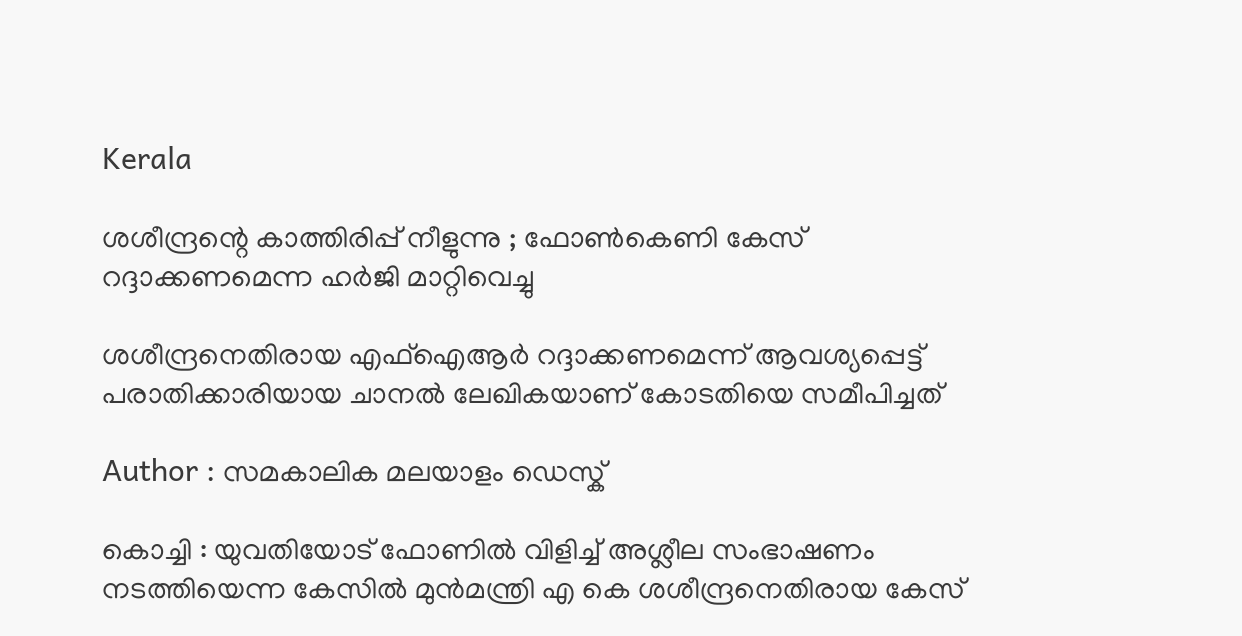Kerala

ശശീന്ദ്രന്റെ കാത്തിരിപ്പ് നീളുന്നു ; ഫോണ്‍കെണി കേസ് റദ്ദാക്കണമെന്ന ഹര്‍ജി മാറ്റിവെച്ചു

ശശീന്ദ്രനെതിരായ എഫ്‌ഐആര്‍ റദ്ദാക്കണമെന്ന് ആവശ്യപ്പെട്ട് പരാതിക്കാരിയായ ചാനല്‍ ലേഖികയാണ് കോടതിയെ സമീപിച്ചത്

Author : സമകാലിക മലയാളം ഡെസ്ക്

കൊച്ചി : യുവതിയോട് ഫോണില്‍ വിളിച്ച് അശ്ലീല സംഭാഷണം നടത്തിയെന്ന കേസില്‍ മുന്‍മന്ത്രി എ കെ ശശീന്ദ്രനെതിരായ കേസ്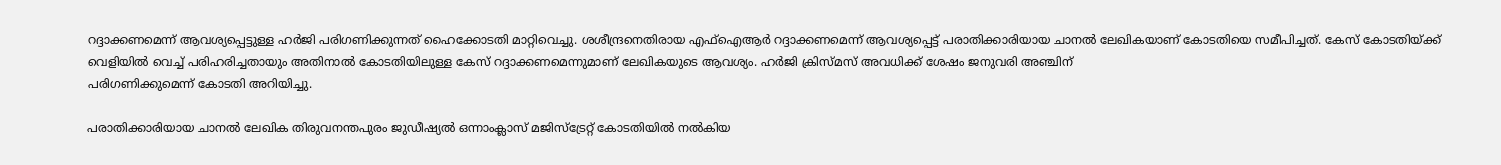റദ്ദാക്കണമെന്ന് ആവശ്യപ്പെട്ടുള്ള ഹര്‍ജി പരിഗണിക്കുന്നത് ഹൈക്കോടതി മാറ്റിവെച്ചു. ശശീന്ദ്രനെതിരായ എഫ്‌ഐആര്‍ റദ്ദാക്കണമെന്ന് ആവശ്യപ്പെട്ട് പരാതിക്കാരിയായ ചാനല്‍ ലേഖികയാണ് കോടതിയെ സമീപിച്ചത്. കേസ് കോടതിയ്ക്ക് വെളിയില്‍ വെച്ച് പരിഹരിച്ചതായും അതിനാല്‍ കോടതിയിലുള്ള കേസ് റദ്ദാക്കണമെന്നുമാണ് ലേഖികയുടെ ആവശ്യം. ഹര്‍ജി ക്രിസ്മസ് അവധിക്ക് ശേഷം ജനുവരി അഞ്ചിന്
പരിഗണിക്കുമെന്ന് കോടതി അറിയിച്ചു.

പരാതിക്കാരിയായ ചാനല്‍ ലേഖിക തിരുവനന്തപുരം ജുഡീഷ്യല്‍ ഒന്നാംക്ലാസ് മജിസ്‌ട്രേറ്റ് കോടതിയില്‍ നല്‍കിയ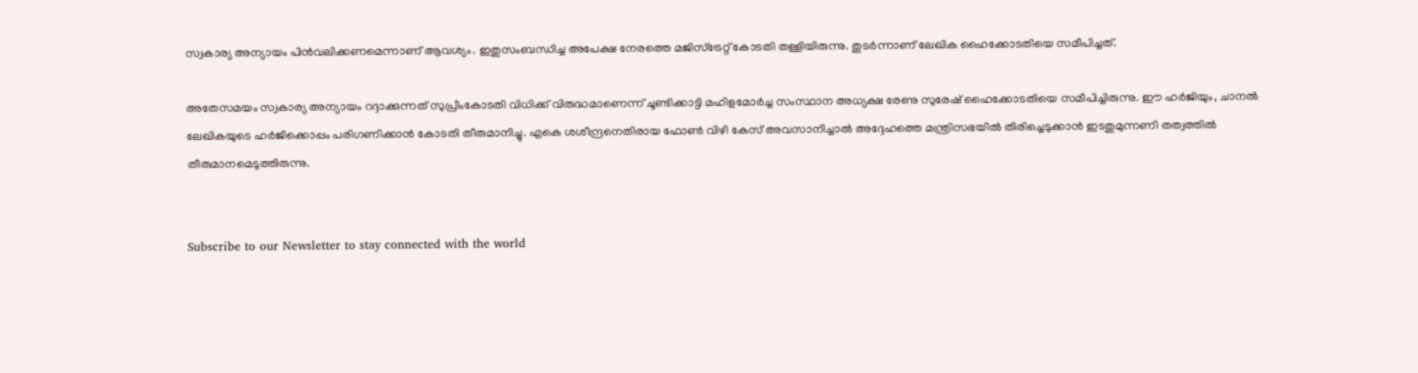സ്വകാര്യ അന്യായം പിന്‍വലിക്കണമെന്നാണ് ആവശ്യം. ഇതുസംബന്ധിച്ച അപേക്ഷ നേരത്തെ മജിസ്‌ട്രേറ്റ് കോടതി തള്ളിയിരുന്നു. തുടര്‍ന്നാണ് ലേഖിക ഹൈക്കോടതിയെ സമീപിച്ചത്.

അതേസമയം സ്വകാര്യ അന്യായം റദ്ദാക്കുന്നത് സുപ്രീംകോടതി വിധിക്ക് വിരുദ്ധമാണെന്ന് ചൂണ്ടിക്കാട്ടി മഹിളമോര്‍ച്ച സംസ്ഥാന അധ്യക്ഷ രേണു സുരേഷ് ഹൈക്കോടതിയെ സമീപിച്ചിരുന്നു. ഈ ഹര്‍ജിയും, ചാനല്‍ ലേഖികയുടെ ഹര്‍ജിക്കൊപ്പം പരിഗണിക്കാന്‍ കോടതി തീരുമാനിച്ചു. എകെ ശശീന്ദ്രനെതിരായ ഫോണ്‍ വിഴി കേസ് അവസാനിച്ചാല്‍ അദ്ദേഹത്തെ മന്ത്രിസഭയില്‍ തിരിച്ചെടുക്കാന്‍ ഇടതുമുന്നണി തത്വത്തില്‍ തീരുമാനമെടുത്തിരുന്നു.


Subscribe to our Newsletter to stay connected with the world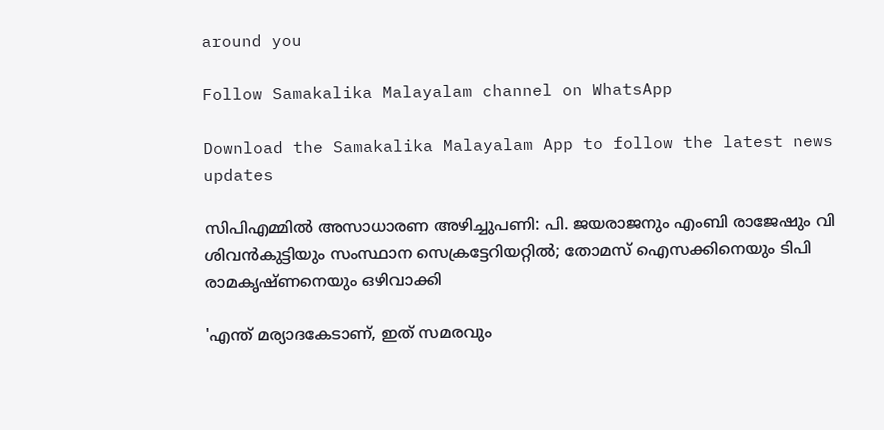around you

Follow Samakalika Malayalam channel on WhatsApp

Download the Samakalika Malayalam App to follow the latest news updates

സിപിഎമ്മിൽ അസാധാരണ അഴിച്ചുപണി: പി. ജയരാജനും എംബി രാജേഷും വി ശിവൻകുട്ടിയും സംസ്ഥാന സെക്രട്ടേറിയറ്റിൽ; തോമസ് ഐസക്കിനെയും ടിപി രാമകൃഷ്ണനെയും ഒഴിവാക്കി

'എന്ത് മര്യാദകേടാണ്, ഇത് സമരവും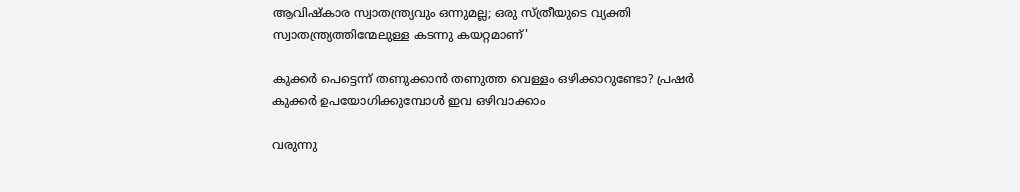ആവിഷ്കാര സ്വാതന്ത്ര്യവും ഒന്നുമല്ല; ഒരു സ്ത്രീയുടെ വ്യക്തി സ്വാതന്ത്ര്യത്തിന്മേലുള്ള കടന്നു കയറ്റമാണ്'

കുക്കർ പെട്ടെന്ന് തണുക്കാൻ തണുത്ത വെള്ളം ഒഴിക്കാറുണ്ടോ? പ്രഷർ കുക്കർ ഉപയോഗിക്കുമ്പോൾ ഇവ ഒഴിവാക്കാം

വരുന്നു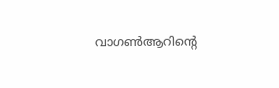വാഗണ്‍ആറിന്റെ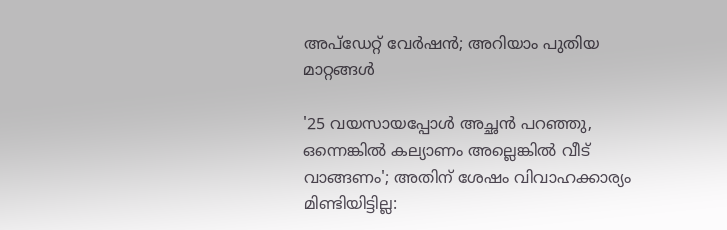അപ്‌ഡേറ്റ് വേര്‍ഷന്‍; അറിയാം പുതിയ മാറ്റങ്ങള്‍

'25 വയസായപ്പോള്‍ അച്ഛന്‍ പറഞ്ഞു, ഒന്നെങ്കില്‍ കല്യാണം അല്ലെങ്കില്‍ വീട് വാങ്ങണം'; അതിന് ശേഷം വിവാഹക്കാര്യം മിണ്ടിയിട്ടില്ല: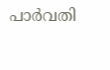പാര്‍വതി